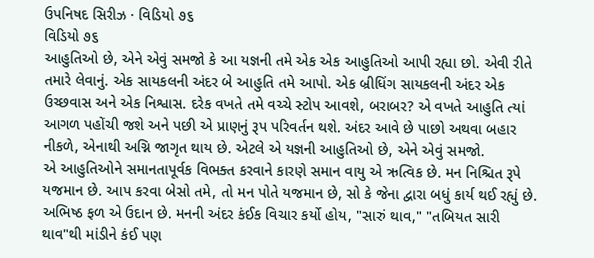ઉપનિષદ સિરીઝ · વિડિયો ૭૬
વિડિયો ૭૬
આહુતિઓ છે, એને એવું સમજો કે આ યજ્ઞની તમે એક એક આહુતિઓ આપી રહ્યા છો. એવી રીતે તમારે લેવાનું. એક સાયકલની અંદર બે આહુતિ તમે આપો. એક બ્રીધિંગ સાયકલની અંદર એક ઉચ્છવાસ અને એક નિશ્વાસ. દરેક વખતે તમે વચ્ચે સ્ટોપ આવશે, બરાબર? એ વખતે આહુતિ ત્યાં આગળ પહોંચી જશે અને પછી એ પ્રાણનું રૂપ પરિવર્તન થશે. અંદર આવે છે પાછો અથવા બહાર નીકળે, એનાથી અગ્નિ જાગૃત થાય છે. એટલે એ યજ્ઞની આહુતિઓ છે, એને એવું સમજો.
એ આહુતિઓને સમાનતાપૂર્વક વિભક્ત કરવાને કારણે સમાન વાયુ એ ઋત્વિક છે. મન નિશ્ચિત રૂપે યજમાન છે. આપ કરવા બેસો તમે, તો મન પોતે યજમાન છે, સો કે જેના દ્વારા બધું કાર્ય થઈ રહ્યું છે. અભિષ્ઠ ફળ એ ઉદાન છે. મનની અંદર કંઈક વિચાર કર્યો હોય, "સારું થાવ," "તબિયત સારી થાવ"થી માંડીને કંઈ પણ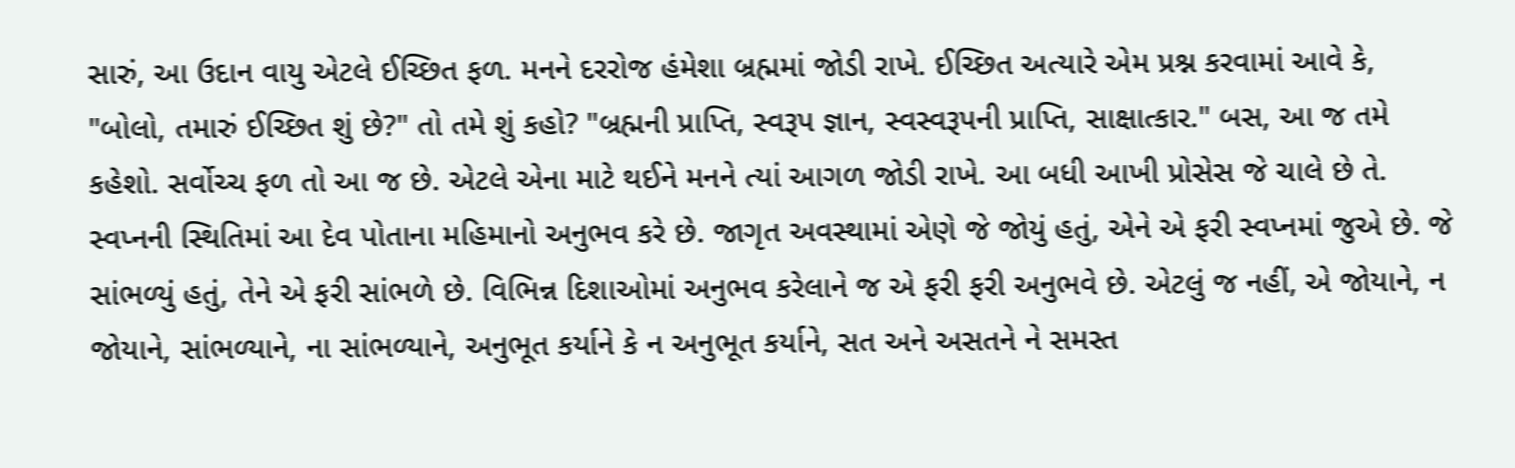સારું, આ ઉદાન વાયુ એટલે ઈચ્છિત ફળ. મનને દરરોજ હંમેશા બ્રહ્મમાં જોડી રાખે. ઈચ્છિત અત્યારે એમ પ્રશ્ન કરવામાં આવે કે, "બોલો, તમારું ઈચ્છિત શું છે?" તો તમે શું કહો? "બ્રહ્મની પ્રાપ્તિ, સ્વરૂપ જ્ઞાન, સ્વસ્વરૂપની પ્રાપ્તિ, સાક્ષાત્કાર." બસ, આ જ તમે કહેશો. સર્વોચ્ચ ફળ તો આ જ છે. એટલે એના માટે થઈને મનને ત્યાં આગળ જોડી રાખે. આ બધી આખી પ્રોસેસ જે ચાલે છે તે.
સ્વપ્નની સ્થિતિમાં આ દેવ પોતાના મહિમાનો અનુભવ કરે છે. જાગૃત અવસ્થામાં એણે જે જોયું હતું, એને એ ફરી સ્વપ્નમાં જુએ છે. જે સાંભળ્યું હતું, તેને એ ફરી સાંભળે છે. વિભિન્ન દિશાઓમાં અનુભવ કરેલાને જ એ ફરી ફરી અનુભવે છે. એટલું જ નહીં, એ જોયાને, ન જોયાને, સાંભળ્યાને, ના સાંભળ્યાને, અનુભૂત કર્યાને કે ન અનુભૂત કર્યાને, સત અને અસતને ને સમસ્ત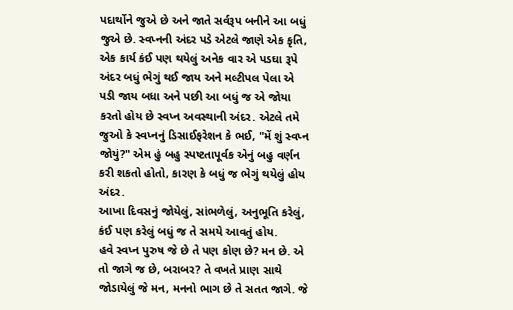પદાર્થોને જુએ છે અને જાતે સર્વરૂપ બનીને આ બધું જુએ છે. સ્વપ્નની અંદર પડે એટલે જાણે એક કૃતિ, એક કાર્ય કંઈ પણ થયેલું અનેક વાર એ પડઘા રૂપે અંદર બધું ભેગું થઈ જાય અને મલ્ટીપલ પેલા એ પડી જાય બધા અને પછી આ બધું જ એ જોયા કરતો હોય છે સ્વપ્ન અવસ્થાની અંદર. એટલે તમે જુઓ કે સ્વપ્નનું ડિસાઈફરેશન કે ભઈ, "મેં શું સ્વપ્ન જોયું?" એમ હું બહુ સ્પષ્ટતાપૂર્વક એનું બહુ વર્ણન કરી શકતો હોતો, કારણ કે બધું જ ભેગું થયેલું હોય અંદર.
આખા દિવસનું જોયેલું, સાંભળેલું, અનુભૂતિ કરેલું, કંઈ પણ કરેલું બધું જ તે સમયે આવતું હોય.
હવે સ્વપ્ન પુરુષ જે છે તે પણ કોણ છે? મન છે. એ તો જાગે જ છે, બરાબર? તે વખતે પ્રાણ સાથે જોડાયેલું જે મન, મનનો ભાગ છે તે સતત જાગે. જે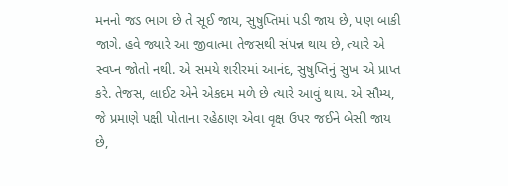મનનો જડ ભાગ છે તે સૂઈ જાય, સુષુપ્તિમાં પડી જાય છે, પણ બાકી જાગે. હવે જ્યારે આ જીવાત્મા તેજસથી સંપન્ન થાય છે, ત્યારે એ સ્વપ્ન જોતો નથી. એ સમયે શરીરમાં આનંદ, સુષુપ્તિનું સુખ એ પ્રાપ્ત કરે. તેજસ, લાઈટ એને એકદમ મળે છે ત્યારે આવું થાય. એ સૌમ્ય, જે પ્રમાણે પક્ષી પોતાના રહેઠાણ એવા વૃક્ષ ઉપર જઈને બેસી જાય છે,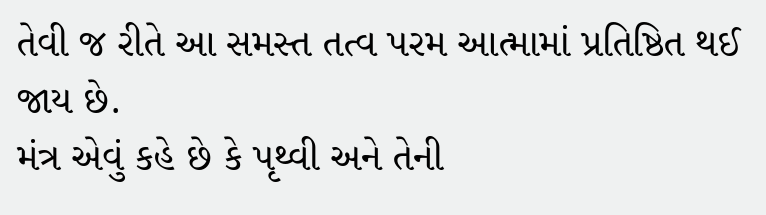તેવી જ રીતે આ સમસ્ત તત્વ પરમ આત્મામાં પ્રતિષ્ઠિત થઈ જાય છે.
મંત્ર એવું કહે છે કે પૃથ્વી અને તેની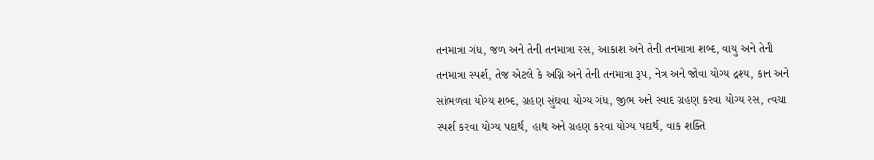તનમાત્રા ગંધ, જળ અને તેની તનમાત્રા રસ, આકાશ અને તેની તનમાત્રા શબ્દ, વાયુ અને તેની તનમાત્રા સ્પર્શ, તેજ એટલે કે અગ્નિ અને તેની તનમાત્રા રૂપ, નેત્ર અને જોવા યોગ્ય દ્રશ્ય, કાન અને સાંભળવા યોગ્ય શબ્દ, ગ્રહણ સુંઘવા યોગ્ય ગંધ, જીભ અને સ્વાદ ગ્રહણ કરવા યોગ્ય રસ, ત્વચા સ્પર્શ કરવા યોગ્ય પદાર્થ, હાથ અને ગ્રહણ કરવા યોગ્ય પદાર્થ, વાક શક્તિ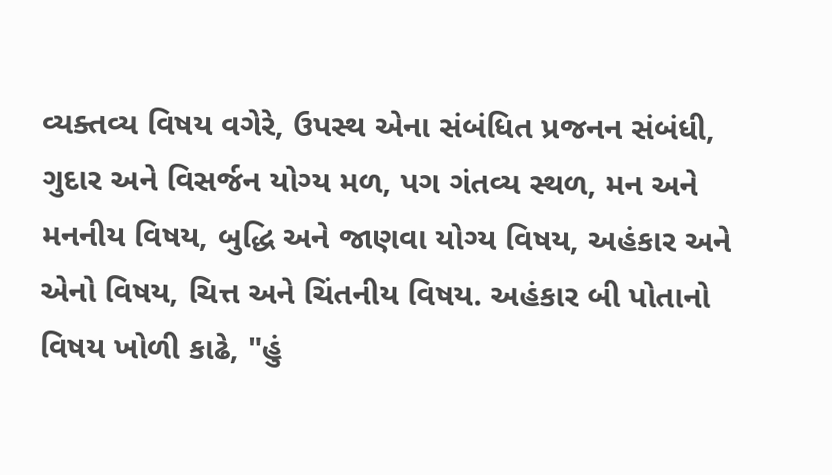વ્યક્તવ્ય વિષય વગેરે, ઉપસ્થ એના સંબંધિત પ્રજનન સંબંધી, ગુદાર અને વિસર્જન યોગ્ય મળ, પગ ગંતવ્ય સ્થળ, મન અને મનનીય વિષય, બુદ્ધિ અને જાણવા યોગ્ય વિષય, અહંકાર અને એનો વિષય, ચિત્ત અને ચિંતનીય વિષય. અહંકાર બી પોતાનો વિષય ખોળી કાઢે, "હું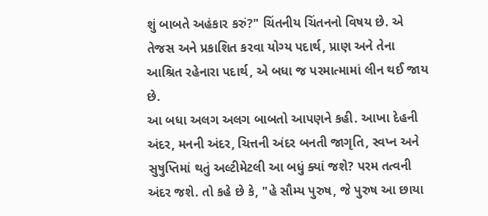શું બાબતે અહંકાર કરું?" ચિંતનીય ચિંતનનો વિષય છે. એ તેજસ અને પ્રકાશિત કરવા યોગ્ય પદાર્થ, પ્રાણ અને તેના આશ્રિત રહેનારા પદાર્થ, એ બધા જ પરમાત્મામાં લીન થઈ જાય છે.
આ બધા અલગ અલગ બાબતો આપણને કહી. આખા દેહની અંદર, મનની અંદર, ચિત્તની અંદર બનતી જાગૃતિ, સ્વપ્ન અને સુષુપ્તિમાં થતું અલ્ટીમેટલી આ બધું ક્યાં જશે? પરમ તત્વની અંદર જશે. તો કહે છે કે, "હે સૌમ્ય પુરુષ, જે પુરુષ આ છાયા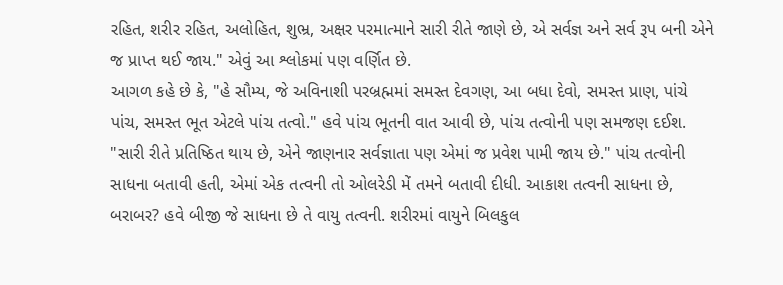રહિત, શરીર રહિત, અલોહિત, શુભ્ર, અક્ષર પરમાત્માને સારી રીતે જાણે છે, એ સર્વજ્ઞ અને સર્વ રૂપ બની એને જ પ્રાપ્ત થઈ જાય." એવું આ શ્લોકમાં પણ વર્ણિત છે.
આગળ કહે છે કે, "હે સૌમ્ય, જે અવિનાશી પરબ્રહ્મમાં સમસ્ત દેવગણ, આ બધા દેવો, સમસ્ત પ્રાણ, પાંચે પાંચ, સમસ્ત ભૂત એટલે પાંચ તત્વો." હવે પાંચ ભૂતની વાત આવી છે, પાંચ તત્વોની પણ સમજણ દઈશ. "સારી રીતે પ્રતિષ્ઠિત થાય છે, એને જાણનાર સર્વજ્ઞાતા પણ એમાં જ પ્રવેશ પામી જાય છે." પાંચ તત્વોની સાધના બતાવી હતી, એમાં એક તત્વની તો ઓલરેડી મેં તમને બતાવી દીધી. આકાશ તત્વની સાધના છે, બરાબર? હવે બીજી જે સાધના છે તે વાયુ તત્વની. શરીરમાં વાયુને બિલકુલ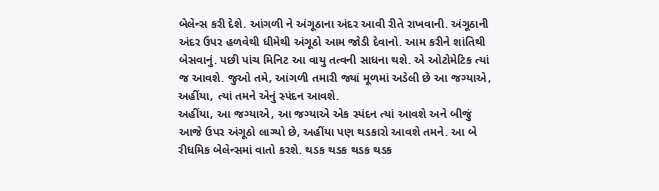બેલેન્સ કરી દેશે. આંગળી ને અંગૂઠાના અંદર આવી રીતે રાખવાની. અંગૂઠાની અંદર ઉપર હળવેથી ધીમેથી અંગૂઠો આમ જોડી દેવાનો. આમ કરીને શાંતિથી બેસવાનું. પછી પાંચ મિનિટ આ વાયુ તત્વની સાધના થશે. એ ઓટોમેટિક ત્યાં જ આવશે. જુઓ તમે, આંગળી તમારી જ્યાં મૂળમાં અડેલી છે આ જગ્યાએ, અહીંયા, ત્યાં તમને એનું સ્પંદન આવશે.
અહીંયા, આ જગ્યાએ, આ જગ્યાએ એક સ્પંદન ત્યાં આવશે અને બીજું આજે ઉપર અંગૂઠો લાગ્યો છે, અહીંયા પણ થડકારો આવશે તમને. આ બે રીધમિક બેલેન્સમાં વાતો કરશે. થડક થડક થડક થડક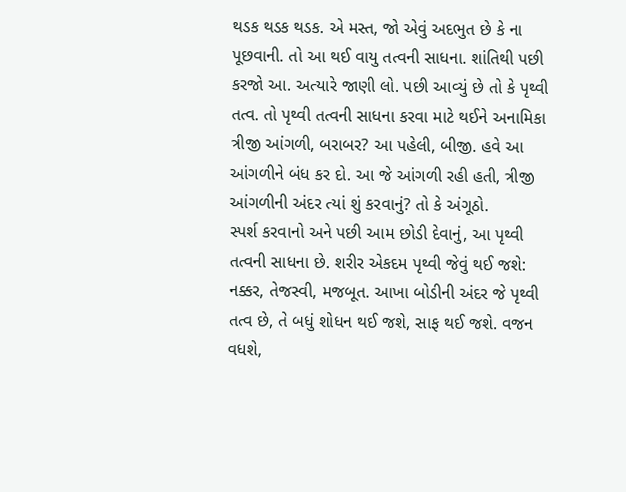થડક થડક થડક. એ મસ્ત, જો એવું અદભુત છે કે ના પૂછવાની. તો આ થઈ વાયુ તત્વની સાધના. શાંતિથી પછી કરજો આ. અત્યારે જાણી લો. પછી આવ્યું છે તો કે પૃથ્વી તત્વ. તો પૃથ્વી તત્વની સાધના કરવા માટે થઈને અનામિકા ત્રીજી આંગળી, બરાબર? આ પહેલી, બીજી. હવે આ આંગળીને બંધ કર દો. આ જે આંગળી રહી હતી, ત્રીજી આંગળીની અંદર ત્યાં શું કરવાનું? તો કે અંગૂઠો.
સ્પર્શ કરવાનો અને પછી આમ છોડી દેવાનું, આ પૃથ્વી તત્વની સાધના છે. શરીર એકદમ પૃથ્વી જેવું થઈ જશે: નક્કર, તેજસ્વી, મજબૂત. આખા બોડીની અંદર જે પૃથ્વી તત્વ છે, તે બધું શોધન થઈ જશે, સાફ થઈ જશે. વજન વધશે,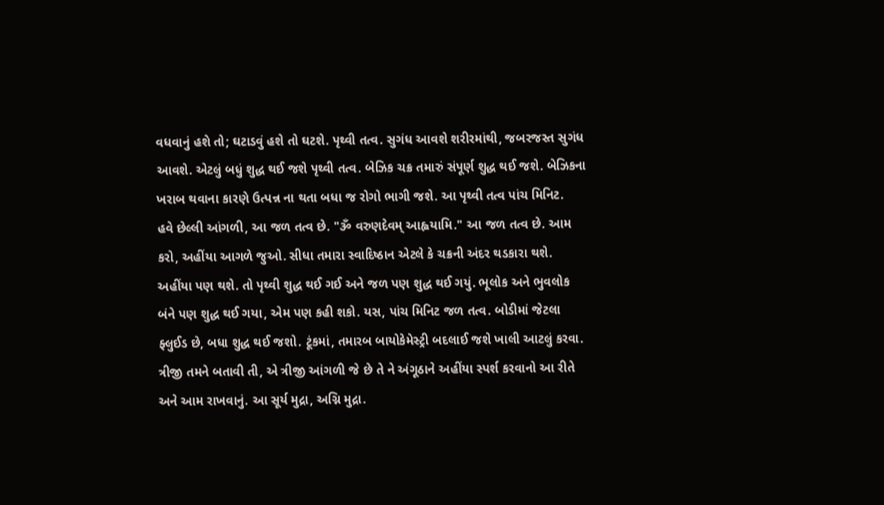વધવાનું હશે તો; ઘટાડવું હશે તો ઘટશે. પૃથ્વી તત્વ. સુગંધ આવશે શરીરમાંથી, જબરજસ્ત સુગંધ આવશે. એટલું બધું શુદ્ધ થઈ જશે પૃથ્વી તત્વ. બેઝિક ચક્ર તમારું સંપૂર્ણ શુદ્ધ થઈ જશે. બેઝિકના ખરાબ થવાના કારણે ઉત્પન્ન ના થતા બધા જ રોગો ભાગી જશે. આ પૃથ્વી તત્વ પાંચ મિનિટ.
હવે છેલ્લી આંગળી, આ જળ તત્વ છે. "ૐ વરુણદેવમ્ આહ્વયામિ." આ જળ તત્વ છે. આમ કરો, અહીંયા આગળે જુઓ. સીધા તમારા સ્વાદિષ્ઠાન એટલે કે ચક્રની અંદર થડકારા થશે. અહીંયા પણ થશે. તો પૃથ્વી શુદ્ધ થઈ ગઈ અને જળ પણ શુદ્ધ થઈ ગયું. ભૂલોક અને ભુવલોક બંને પણ શુદ્ધ થઈ ગયા, એમ પણ કહી શકો. યસ, પાંચ મિનિટ જળ તત્વ. બોડીમાં જેટલા ફ્લુઈડ છે, બધા શુદ્ધ થઈ જશો. ટૂંકમાં, તમારબ બાયોકેમેસ્ટ્રી બદલાઈ જશે ખાલી આટલું કરવા.
ત્રીજી તમને બતાવી તી, એ ત્રીજી આંગળી જે છે તે ને અંગૂઠાને અહીંયા સ્પર્શ કરવાનો આ રીતે અને આમ રાખવાનું. આ સૂર્ય મુદ્રા, અગ્નિ મુદ્રા.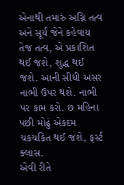એનાથી તમારું અગ્નિ તત્વ અને સૂર્ય જેને કહેવાય તેજ તત્વ, એ પ્રકાશિત થઈ જશે, શુદ્ધ થઈ જશે. આની સીધી અસર નાભી ઉપર થશે. નાભી પર કામ કરો. છ મહિના પછી મોઢું એકદમ ચકચકિત થઈ જશે, ફર્સ્ટ ક્લાસ.
એવી રીતે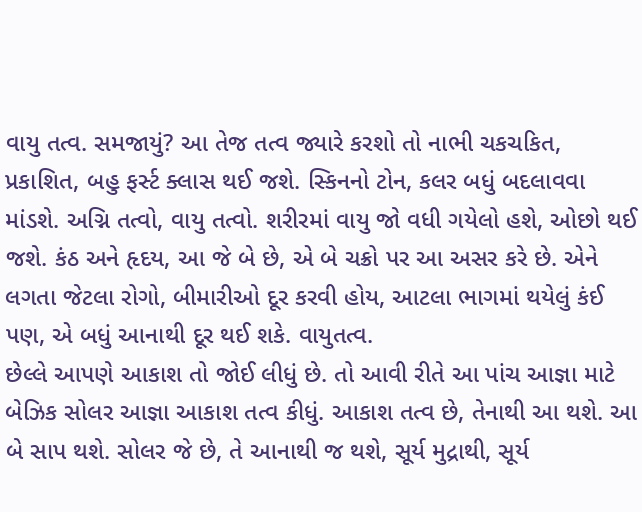વાયુ તત્વ. સમજાયું? આ તેજ તત્વ જ્યારે કરશો તો નાભી ચકચકિત, પ્રકાશિત, બહુ ફર્સ્ટ ક્લાસ થઈ જશે. સ્કિનનો ટોન, કલર બધું બદલાવવા માંડશે. અગ્નિ તત્વો, વાયુ તત્વો. શરીરમાં વાયુ જો વધી ગયેલો હશે, ઓછો થઈ જશે. કંઠ અને હૃદય, આ જે બે છે, એ બે ચક્રો પર આ અસર કરે છે. એને લગતા જેટલા રોગો, બીમારીઓ દૂર કરવી હોય, આટલા ભાગમાં થયેલું કંઈ પણ, એ બધું આનાથી દૂર થઈ શકે. વાયુતત્વ.
છેલ્લે આપણે આકાશ તો જોઈ લીધું છે. તો આવી રીતે આ પાંચ આજ્ઞા માટે બેઝિક સોલર આજ્ઞા આકાશ તત્વ કીધું. આકાશ તત્વ છે, તેનાથી આ થશે. આ બે સાપ થશે. સોલર જે છે, તે આનાથી જ થશે, સૂર્ય મુદ્રાથી, સૂર્ય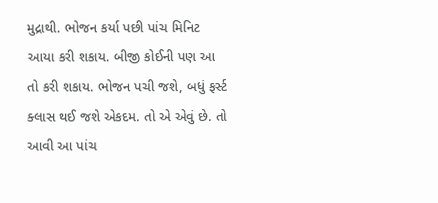મુદ્રાથી. ભોજન કર્યા પછી પાંચ મિનિટ આયા કરી શકાય. બીજી કોઈની પણ આ તો કરી શકાય. ભોજન પચી જશે, બધું ફર્સ્ટ ક્લાસ થઈ જશે એકદમ. તો એ એવું છે. તો આવી આ પાંચ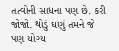તત્વોની સાધના પણ છે. કરી જોજો. થોડું ઘણું તમને જે પણ યોગ્ય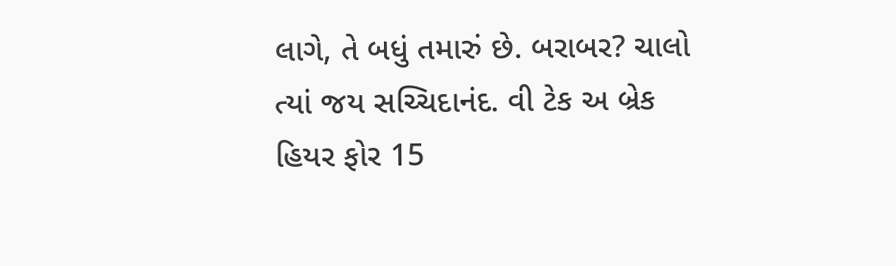લાગે, તે બધું તમારું છે. બરાબર? ચાલો ત્યાં જય સચ્ચિદાનંદ. વી ટેક અ બ્રેક હિયર ફોર 15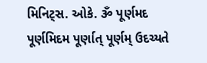મિનિટ્સ. ઓકે. ૐ પૂર્ણમદ પૂર્ણમિદમ પૂર્ણાત્ પૂર્ણમ્ ઉદચ્યતે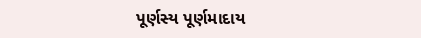પૂર્ણસ્ય પૂર્ણમાદાય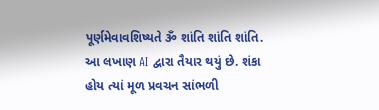પૂર્ણમેવાવશિષ્યતે ૐ શાંતિ શાંતિ શાંતિ.
આ લખાણ AI દ્વારા તૈયાર થયું છે. શંકા હોય ત્યાં મૂળ પ્રવચન સાંભળી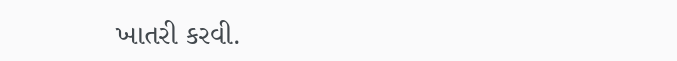ખાતરી કરવી.